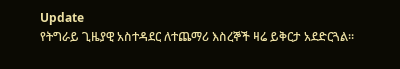Update
የትግራይ ጊዜያዊ አስተዳደር ለተጨማሪ እስረኞች ዛሬ ይቅርታ አደድርጓል።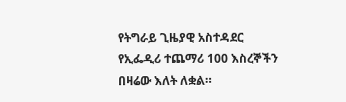የትግራይ ጊዜያዊ አስተዳደር የኢፌዲሪ ተጨማሪ 100 እስረኞችን በዛሬው እለት ለቋል።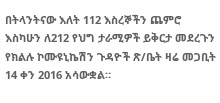በትላንትናው እለት 112 እስረኞችን ጨምሮ እስካሁን ለ212 የህግ ታራሚዎች ይቅርታ መደረጉን የክልሉ ኮሙዩኒኬሽን ጉዳዮች ጽ/ቤት ዛሬ መጋቢት 14 ቀን 2016 አሳውቋል።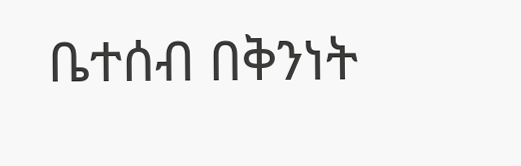ቤተሰብ በቅንነት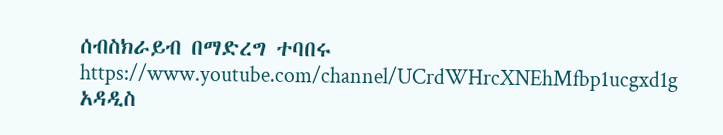ሰብስክራይብ በማድረግ ተባበሩ https://www.youtube.com/channel/UCrdWHrcXNEhMfbp1ucgxd1g
አዳዲስ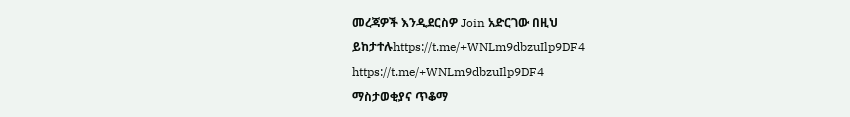መረጃዎች እንዲደርስዎ Join አድርገው በዚህ ይከታተሉhttps://t.me/+WNLm9dbzuIlp9DF4
https://t.me/+WNLm9dbzuIlp9DF4
ማስታወቂያና ጥቆማ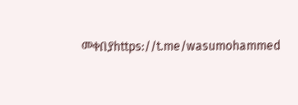መቀበያhttps://t.me/wasumohammed